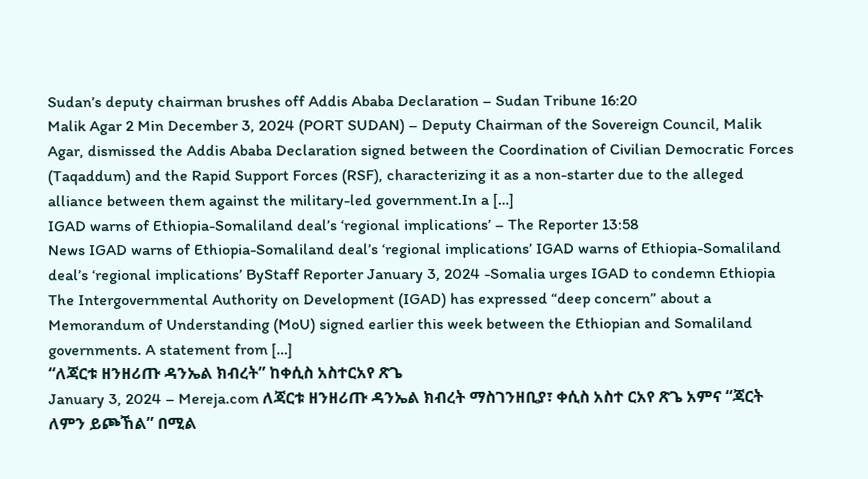Sudan’s deputy chairman brushes off Addis Ababa Declaration – Sudan Tribune 16:20
Malik Agar 2 Min December 3, 2024 (PORT SUDAN) – Deputy Chairman of the Sovereign Council, Malik Agar, dismissed the Addis Ababa Declaration signed between the Coordination of Civilian Democratic Forces (Taqaddum) and the Rapid Support Forces (RSF), characterizing it as a non-starter due to the alleged alliance between them against the military-led government.In a […]
IGAD warns of Ethiopia-Somaliland deal’s ‘regional implications’ – The Reporter 13:58
News IGAD warns of Ethiopia-Somaliland deal’s ‘regional implications’ IGAD warns of Ethiopia-Somaliland deal’s ‘regional implications’ ByStaff Reporter January 3, 2024 -Somalia urges IGAD to condemn Ethiopia The Intergovernmental Authority on Development (IGAD) has expressed “deep concern” about a Memorandum of Understanding (MoU) signed earlier this week between the Ethiopian and Somaliland governments. A statement from […]
“ለጃርቱ ዘንዘሪጡ ዳንኤል ክብረት” ከቀሲስ አስተርአየ ጽጌ
January 3, 2024 – Mereja.com ለጃርቱ ዘንዘሪጡ ዳንኤል ክብረት ማስገንዘቢያ፣ ቀሲስ አስተ ርአየ ጽጌ አምና “ጃርት ለምን ይጮኸል” በሚል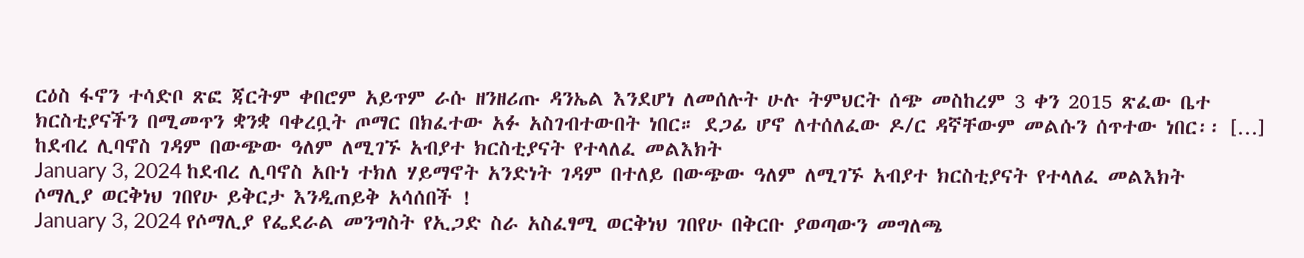ርዕስ ፋኖን ተሳድቦ ጽፎ ጃርትም ቀበሮም አይጥም ራሱ ዘንዘሪጡ ዳንኤል እንደሆነ ለመሰሉት ሁሉ ትምህርት ሰጭ መስከረም 3 ቀን 2015 ጽፈው ቤተ ክርስቲያናችን በሚመጥን ቋንቋ ባቀረቧት ጦማር በክፈተው አፉ አስገብተውበት ነበር። ደጋፊ ሆኖ ለተሰለፈው ዶ/ር ዳኛቸውም መልሱን ሰጥተው ነበር፡፡ […]
ከደብረ ሊባኖስ ገዳም በውጭው ዓለም ለሚገኙ አብያተ ክርስቲያናት የተላለፈ መልእክት
January 3, 2024 ከደብረ ሊባኖስ አቡነ ተክለ ሃይማኖት አንድነት ገዳም በተለይ በውጭው ዓለም ለሚገኙ አብያተ ክርስቲያናት የተላለፈ መልእክት
ሶማሊያ ወርቅነህ ገበየሁ ይቅርታ እንዲጠይቅ አሳሰበች !
January 3, 2024 የሶማሊያ የፌደራል መንግስት የኢጋድ ስራ አስፈፃሚ ወርቅነህ ገበየሁ በቅርቡ ያወጣውን መግለጫ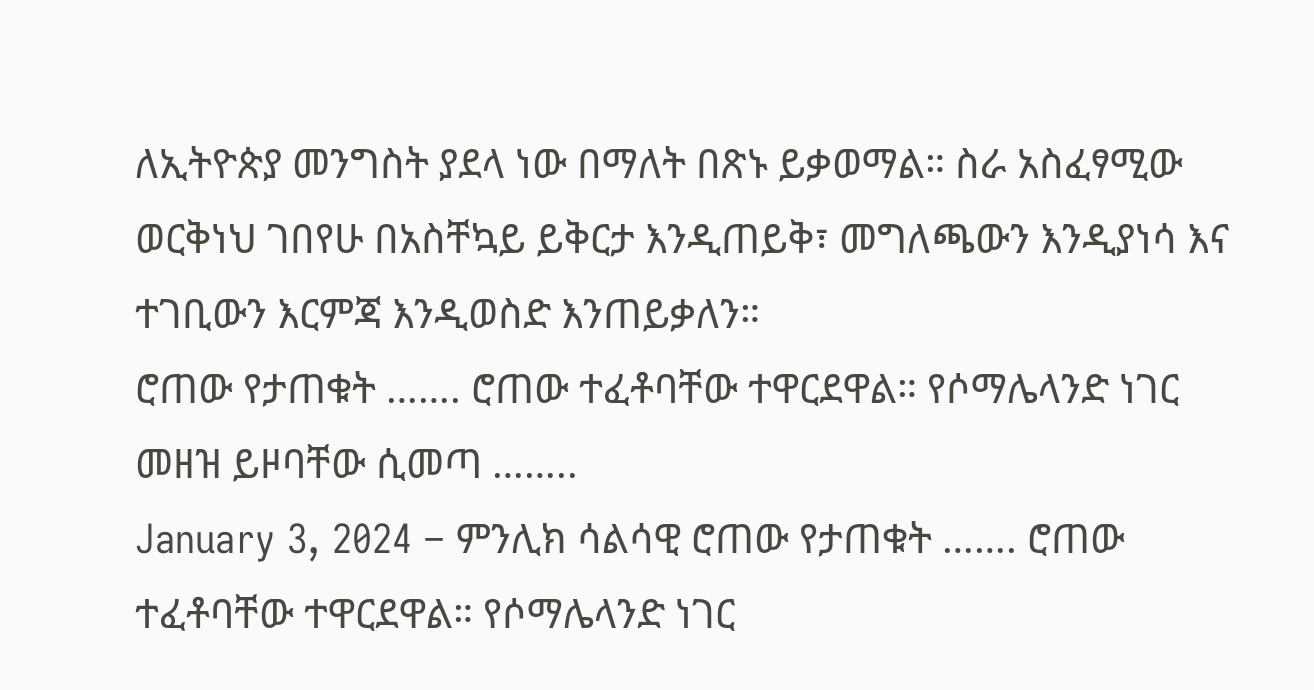ለኢትዮጵያ መንግስት ያደላ ነው በማለት በጽኑ ይቃወማል። ስራ አስፈፃሚው ወርቅነህ ገበየሁ በአስቸኳይ ይቅርታ እንዲጠይቅ፣ መግለጫውን እንዲያነሳ እና ተገቢውን እርምጃ እንዲወስድ እንጠይቃለን።
ሮጠው የታጠቁት ……. ሮጠው ተፈቶባቸው ተዋርደዋል። የሶማሌላንድ ነገር መዘዝ ይዞባቸው ሲመጣ ……..
January 3, 2024 – ምንሊክ ሳልሳዊ ሮጠው የታጠቁት ……. ሮጠው ተፈቶባቸው ተዋርደዋል። የሶማሌላንድ ነገር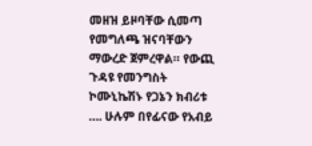መዘዝ ይዞባቸው ሲመጣ የመግለጫ ዝናባቸውን ማውረድ ጀምረዋል። የውጪ ጉዳዩ የመንግስት ኮሙኒኬሽኑ የጋኔን ክብሪቱ …. ሁሉም በየፊናው የአብይ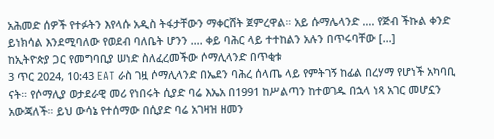አሕመድ ሰዎች የተፉትን እየላሱ አዲስ ትፋታቸውን ማቀርሸት ጀምረዋል። አይ ሱማሌላንድ …. የጅብ ችኩል ቀንድ ይነክሳል እንደሚባለው የወደብ ባለቤት ሆንን …. ቀይ ባሕር ላይ ተተከልን አሉን በጥሩባቸው […]
ከኢትዮጵያ ጋር የመግባቢያ ሠነድ ስለፈረመችው ሶማሊላንድ በጥቂቱ
3 ጥር 2024, 10:43 EAT ራስ ገዟ ሶማሊላንድ በኤደን ባሕረ ሰላጤ ላይ የምትገኝ ከፊል በረሃማ የሆነች አካባቢ ናት። የሶማሊያ ወታደራዊ መሪ የነበሩት ሲያድ ባሬ እኤአ በ1991 ከሥልጣን ከተወገዱ በኋላ ነጻ አገር መሆኗን አውጃለች። ይህ ውሳኔ የተሰማው በሲያድ ባሬ አገዛዝ ዘመን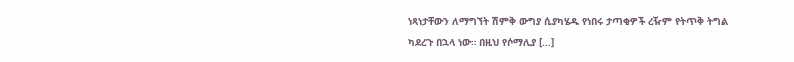ነጻነታቸውን ለማግኘት ሽምቅ ውግያ ሲያካሄዱ የነበሩ ታጣቂዎች ረዥም የትጥቅ ትግል ካደረጉ በኋላ ነው። በዚህ የሶማሊያ […]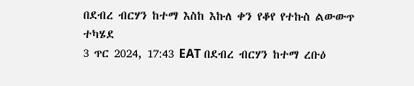በደብረ ብርሃን ከተማ እስከ እኩለ ቀን የቆየ የተኩስ ልውውጥ ተካሄደ
3 ጥር 2024, 17:43 EAT በደብረ ብርሃን ከተማ ረቡዕ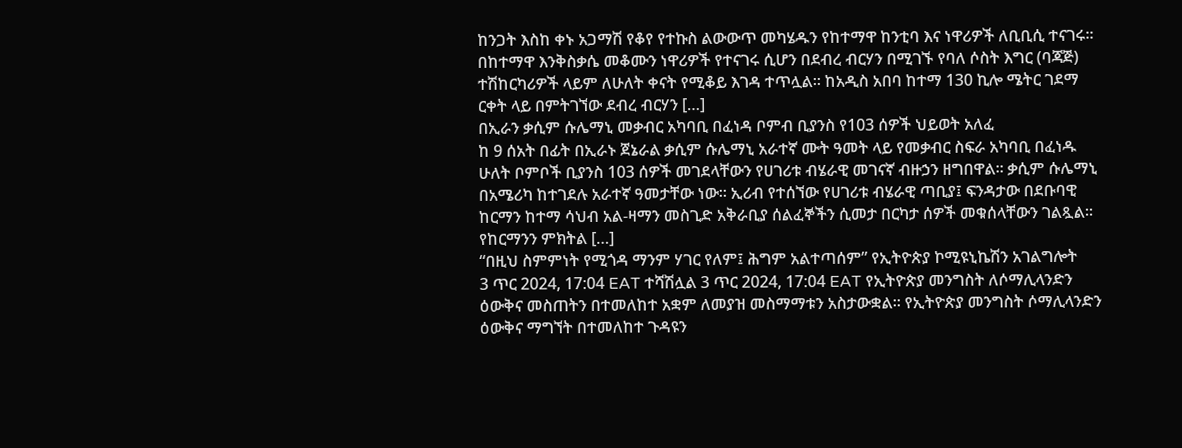ከንጋት እስከ ቀኑ አጋማሽ የቆየ የተኩስ ልውውጥ መካሄዱን የከተማዋ ከንቲባ እና ነዋሪዎች ለቢቢሲ ተናገሩ። በከተማዋ እንቅስቃሴ መቆሙን ነዋሪዎች የተናገሩ ሲሆን በደብረ ብርሃን በሚገኙ የባለ ሶስት እግር (ባጃጅ) ተሽከርካሪዎች ላይም ለሁለት ቀናት የሚቆይ እገዳ ተጥሏል። ከአዲስ አበባ ከተማ 130 ኪሎ ሜትር ገደማ ርቀት ላይ በምትገኘው ደብረ ብርሃን […]
በኢራን ቃሲም ሱሌማኒ መቃብር አካባቢ በፈነዳ ቦምብ ቢያንስ የ103 ሰዎች ህይወት አለፈ
ከ 9 ሰአት በፊት በኢራኑ ጀኔራል ቃሲም ሱሌማኒ አራተኛ ሙት ዓመት ላይ የመቃብር ስፍራ አካባቢ በፈነዱ ሁለት ቦምቦች ቢያንስ 103 ሰዎች መገደላቸውን የሀገሪቱ ብሄራዊ መገናኛ ብዙኃን ዘግበዋል። ቃሲም ሱሌማኒ በአሜሪካ ከተገደሉ አራተኛ ዓመታቸው ነው። ኢሪብ የተሰኘው የሀገሪቱ ብሄራዊ ጣቢያ፤ ፍንዳታው በደቡባዊ ከርማን ከተማ ሳህብ አል-ዛማን መስጊድ አቅራቢያ ሰልፈኞችን ሲመታ በርካታ ሰዎች መቁሰላቸውን ገልጿል። የከርማንን ምክትል […]
“በዚህ ስምምነት የሚጎዳ ማንም ሃገር የለም፤ ሕግም አልተጣሰም” የኢትዮጵያ ኮሚዩኒኬሽን አገልግሎት
3 ጥር 2024, 17:04 EAT ተሻሽሏል 3 ጥር 2024, 17:04 EAT የኢትዮጵያ መንግስት ለሶማሊላንድን ዕውቅና መስጠትን በተመለከተ አቋም ለመያዝ መስማማቱን አስታውቋል። የኢትዮጵያ መንግስት ሶማሊላንድን ዕውቅና ማግኘት በተመለከተ ጉዳዩን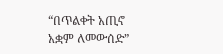“በጥልቀት አጢኖ አቋም ለመውሰድ”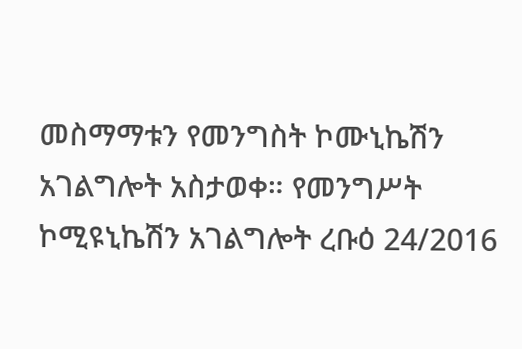መስማማቱን የመንግስት ኮሙኒኬሽን አገልግሎት አስታወቀ። የመንግሥት ኮሚዩኒኬሽን አገልግሎት ረቡዕ 24/2016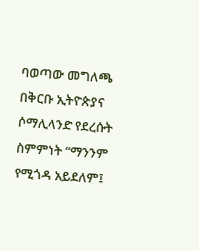ባወጣው መግለጫ በቅርቡ ኢትዮጵያና ሶማሊላንድ የደረሱት ስምምነት “ማንንም የሚጎዳ አይደለም፤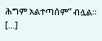ሕግም አልተጣሰም” ብሏል። […]